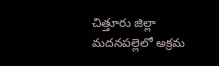చిత్తూరు జిల్లా మదనపల్లెలో అక్రమ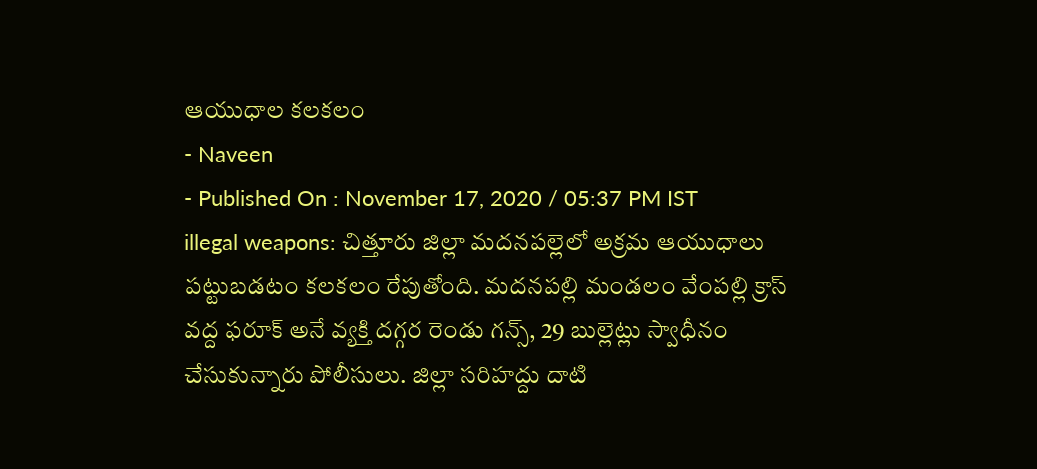ఆయుధాల కలకలం
- Naveen
- Published On : November 17, 2020 / 05:37 PM IST
illegal weapons: చిత్తూరు జిల్లా మదనపల్లెలో అక్రమ ఆయుధాలు పట్టుబడటం కలకలం రేపుతోంది. మదనపల్లి మండలం వేంపల్లి క్రాస్ వద్ద ఫరూక్ అనే వ్యక్తి దగ్గర రెండు గన్స్, 29 బుల్లెట్లు స్వాధీనం చేసుకున్నారు పోలీసులు. జిల్లా సరిహద్దు దాటి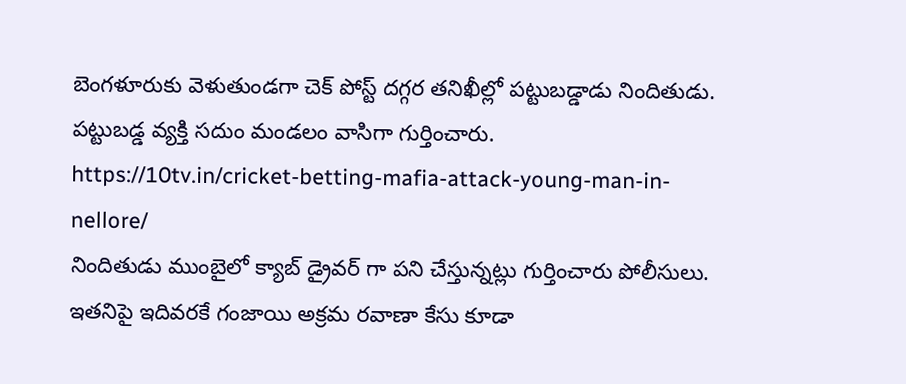బెంగళూరుకు వెళుతుండగా చెక్ పోస్ట్ దగ్గర తనిఖీల్లో పట్టుబడ్డాడు నిందితుడు. పట్టుబడ్డ వ్యక్తి సదుం మండలం వాసిగా గుర్తించారు.
https://10tv.in/cricket-betting-mafia-attack-young-man-in-nellore/
నిందితుడు ముంబైలో క్యాబ్ డ్రైవర్ గా పని చేస్తున్నట్లు గుర్తించారు పోలీసులు. ఇతనిపై ఇదివరకే గంజాయి అక్రమ రవాణా కేసు కూడా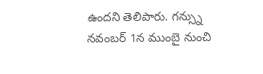ఉందని తెలిపారు. గన్స్ను నవంబర్ 1న ముంబై నుంచి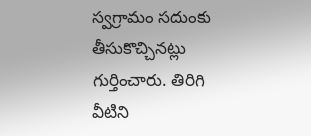స్వగ్రామం సదుంకు తీసుకొచ్చినట్లు గుర్తించారు. తిరిగి వీటిని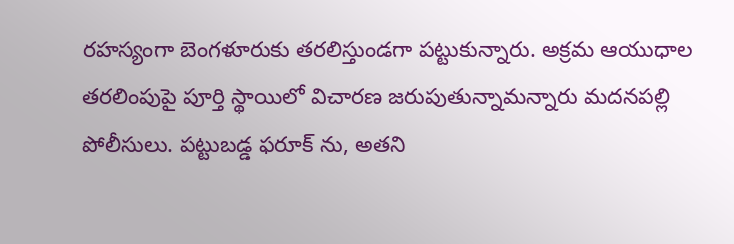రహస్యంగా బెంగళూరుకు తరలిస్తుండగా పట్టుకున్నారు. అక్రమ ఆయుధాల తరలింపుపై పూర్తి స్థాయిలో విచారణ జరుపుతున్నామన్నారు మదనపల్లి పోలీసులు. పట్టుబడ్డ ఫరూక్ ను, అతని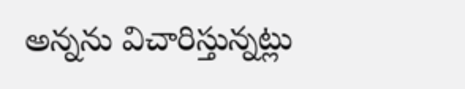అన్నను విచారిస్తున్నట్లు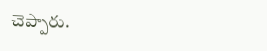చెప్పారు.